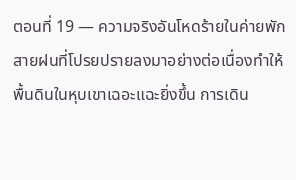ตอนที่ 19 — ความจริงอันโหดร้ายในค่ายพัก
สายฝนที่โปรยปรายลงมาอย่างต่อเนื่องทำให้พื้นดินในหุบเขาเฉอะแฉะยิ่งขึ้น การเดิน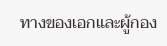ทางของเอกและผู้กอง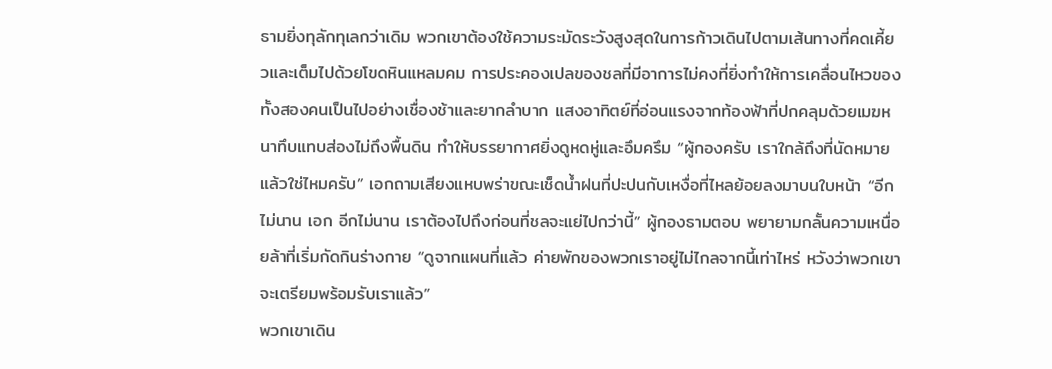ธามยิ่งทุลักทุเลกว่าเดิม พวกเขาต้องใช้ความระมัดระวังสูงสุดในการก้าวเดินไปตามเส้นทางที่คดเคี้ยวและเต็มไปด้วยโขดหินแหลมคม การประคองเปลของชลที่มีอาการไม่คงที่ยิ่งทำให้การเคลื่อนไหวของทั้งสองคนเป็นไปอย่างเชื่องช้าและยากลำบาก แสงอาทิตย์ที่อ่อนแรงจากท้องฟ้าที่ปกคลุมด้วยเมฆหนาทึบแทบส่องไม่ถึงพื้นดิน ทำให้บรรยากาศยิ่งดูหดหู่และอึมครึม “ผู้กองครับ เราใกล้ถึงที่นัดหมายแล้วใช่ไหมครับ” เอกถามเสียงแหบพร่าขณะเช็ดน้ำฝนที่ปะปนกับเหงื่อที่ไหลย้อยลงมาบนใบหน้า “อีกไม่นาน เอก อีกไม่นาน เราต้องไปถึงก่อนที่ชลจะแย่ไปกว่านี้” ผู้กองธามตอบ พยายามกลั้นความเหนื่อยล้าที่เริ่มกัดกินร่างกาย “ดูจากแผนที่แล้ว ค่ายพักของพวกเราอยู่ไม่ไกลจากนี้เท่าไหร่ หวังว่าพวกเขาจะเตรียมพร้อมรับเราแล้ว”
พวกเขาเดิน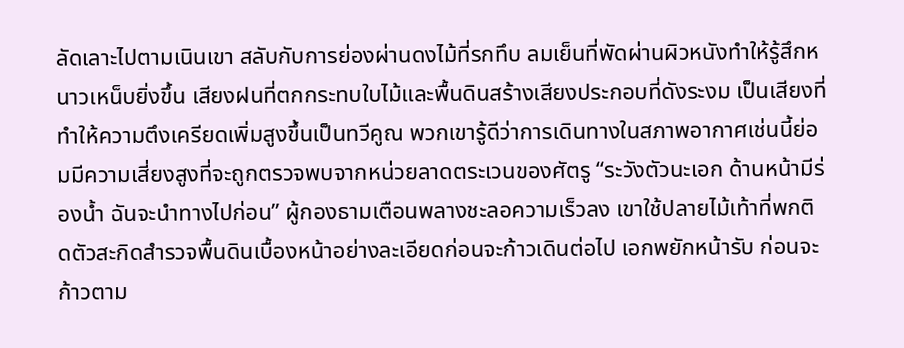ลัดเลาะไปตามเนินเขา สลับกับการย่องผ่านดงไม้ที่รกทึบ ลมเย็นที่พัดผ่านผิวหนังทำให้รู้สึกหนาวเหน็บยิ่งขึ้น เสียงฝนที่ตกกระทบใบไม้และพื้นดินสร้างเสียงประกอบที่ดังระงม เป็นเสียงที่ทำให้ความตึงเครียดเพิ่มสูงขึ้นเป็นทวีคูณ พวกเขารู้ดีว่าการเดินทางในสภาพอากาศเช่นนี้ย่อมมีความเสี่ยงสูงที่จะถูกตรวจพบจากหน่วยลาดตระเวนของศัตรู “ระวังตัวนะเอก ด้านหน้ามีร่องน้ำ ฉันจะนำทางไปก่อน” ผู้กองธามเตือนพลางชะลอความเร็วลง เขาใช้ปลายไม้เท้าที่พกติดตัวสะกิดสำรวจพื้นดินเบื้องหน้าอย่างละเอียดก่อนจะก้าวเดินต่อไป เอกพยักหน้ารับ ก่อนจะก้าวตาม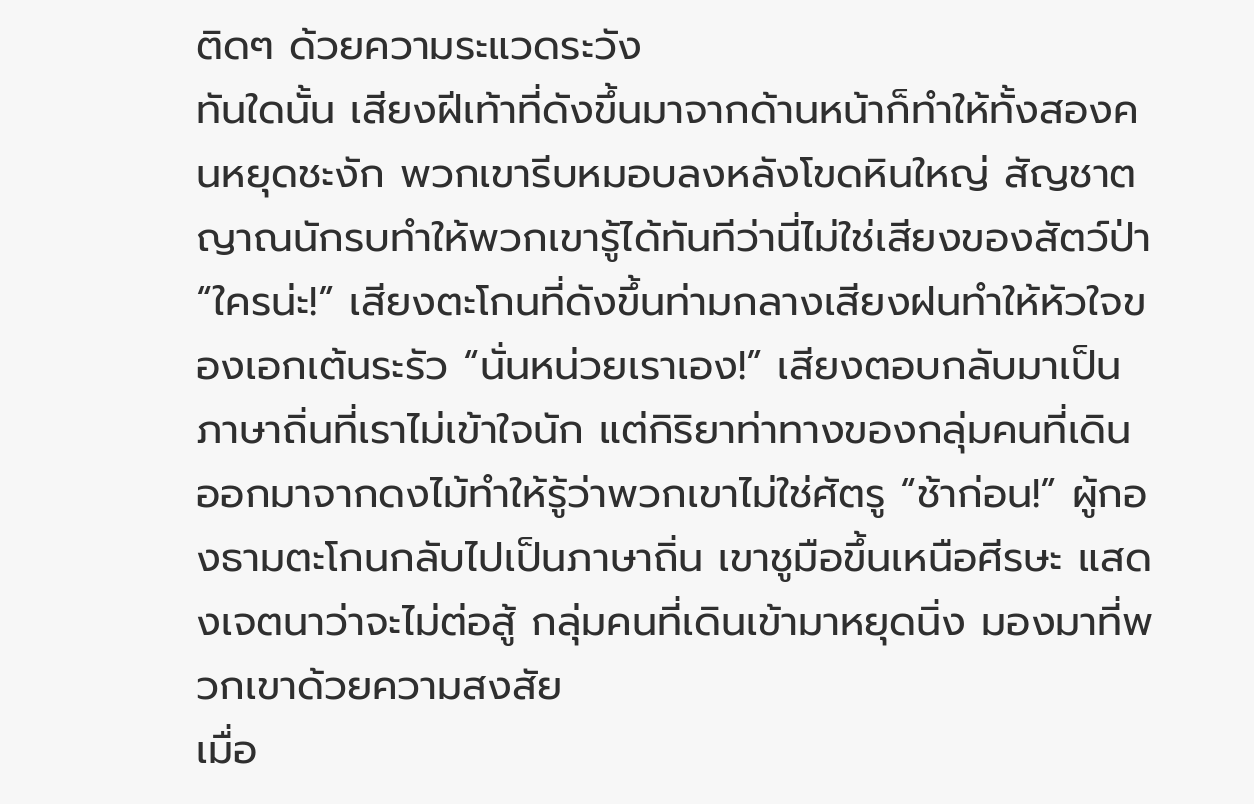ติดๆ ด้วยความระแวดระวัง
ทันใดนั้น เสียงฝีเท้าที่ดังขึ้นมาจากด้านหน้าก็ทำให้ทั้งสองคนหยุดชะงัก พวกเขารีบหมอบลงหลังโขดหินใหญ่ สัญชาตญาณนักรบทำให้พวกเขารู้ได้ทันทีว่านี่ไม่ใช่เสียงของสัตว์ป่า “ใครน่ะ!” เสียงตะโกนที่ดังขึ้นท่ามกลางเสียงฝนทำให้หัวใจของเอกเต้นระรัว “นั่นหน่วยเราเอง!” เสียงตอบกลับมาเป็นภาษาถิ่นที่เราไม่เข้าใจนัก แต่กิริยาท่าทางของกลุ่มคนที่เดินออกมาจากดงไม้ทำให้รู้ว่าพวกเขาไม่ใช่ศัตรู “ช้าก่อน!” ผู้กองธามตะโกนกลับไปเป็นภาษาถิ่น เขาชูมือขึ้นเหนือศีรษะ แสดงเจตนาว่าจะไม่ต่อสู้ กลุ่มคนที่เดินเข้ามาหยุดนิ่ง มองมาที่พวกเขาด้วยความสงสัย
เมื่อ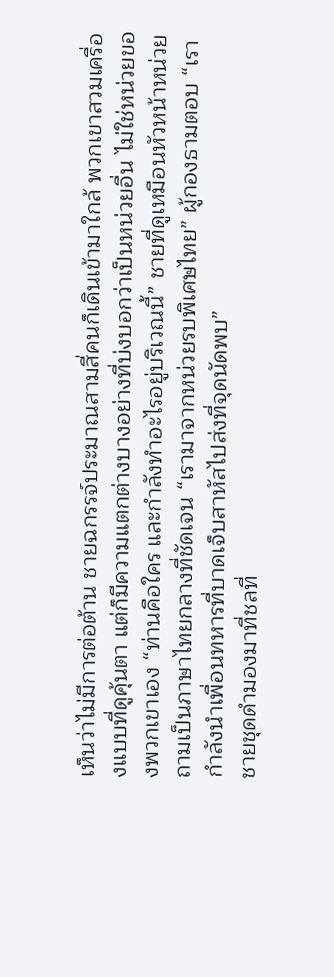เห็นว่าไม่มีการต่อต้าน ชายฉกรรจ์ประมาณสามสี่คนก็เดินเข้ามาใกล้ พวกเขาสวมเครื่องแบบที่ดูคุ้นตา แต่ก็มีความแตกต่างบางอย่างที่บ่งบอกว่าเป็นหน่วยอื่น ไม่ใช่หน่วยของพวกเขาเอง “ท่านคือใคร และกำลังทำอะไรอยู่บริเวณนี้” ชายที่ดูเหมือนหัวหน้าหน่วยถามเป็นภาษาไทยกลางที่ชัดเจน “เรามาจากหน่วยรบพิเศษไทย” ผู้กองธามตอบ “เรากำลังนำเพื่อนทหารที่บาดเจ็บสาหัสไปส่งที่จุดนัดพบ”
ชายชุดดำมองมาที่ชลที่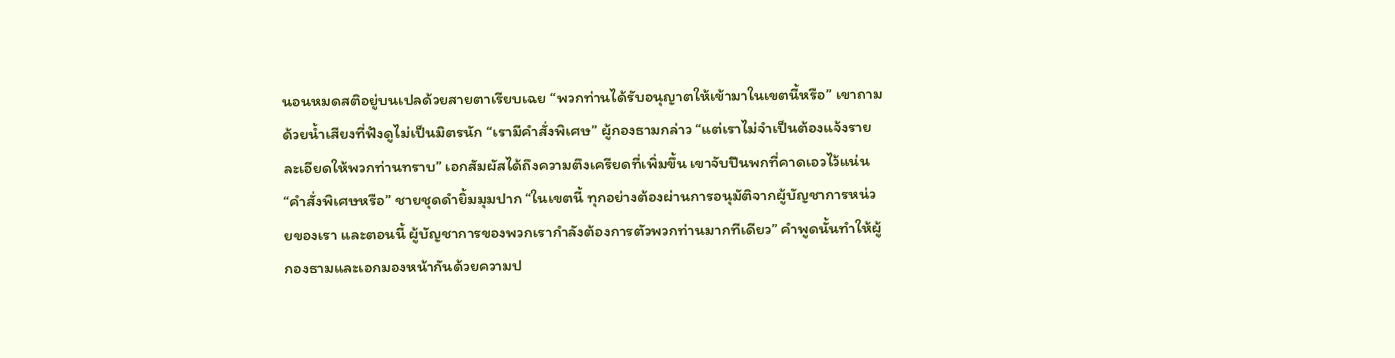นอนหมดสติอยู่บนเปลด้วยสายตาเรียบเฉย “พวกท่านได้รับอนุญาตให้เข้ามาในเขตนี้หรือ” เขาถามด้วยน้ำเสียงที่ฟังดูไม่เป็นมิตรนัก “เรามีคำสั่งพิเศษ” ผู้กองธามกล่าว “แต่เราไม่จำเป็นต้องแจ้งรายละเอียดให้พวกท่านทราบ” เอกสัมผัสได้ถึงความตึงเครียดที่เพิ่มขึ้น เขาจับปืนพกที่คาดเอวไว้แน่น
“คำสั่งพิเศษหรือ” ชายชุดดำยิ้มมุมปาก “ในเขตนี้ ทุกอย่างต้องผ่านการอนุมัติจากผู้บัญชาการหน่วยของเรา และตอนนี้ ผู้บัญชาการของพวกเรากำลังต้องการตัวพวกท่านมากทีเดียว” คำพูดนั้นทำให้ผู้กองธามและเอกมองหน้ากันด้วยความป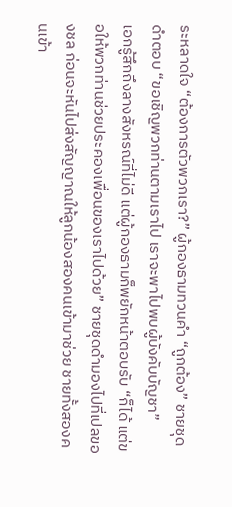ระหลาดใจ “ต้องการตัวพวกเรา?” ผู้กองธามทวนคำ “ถูกต้อง” ชายชุดดำตอบ “ขอเชิญพวกท่านตามเราไป เราจะพาไปพบผู้บังคับบัญชา”
เอกรู้สึกถึงลางสังหรณ์ที่ไม่ดี แต่ผู้กองธามก็พยักหน้าตอบรับ “ก็ได้ แต่ขอให้พวกท่านช่วยประคองเพื่อนของเราไปด้วย” ชายชุดดำมองไปที่เปลของชล ก่อนจะหันไปส่งสัญญาณให้ลูกน้องสองคนเข้ามาช่วย ชายทั้งสองคนเข้า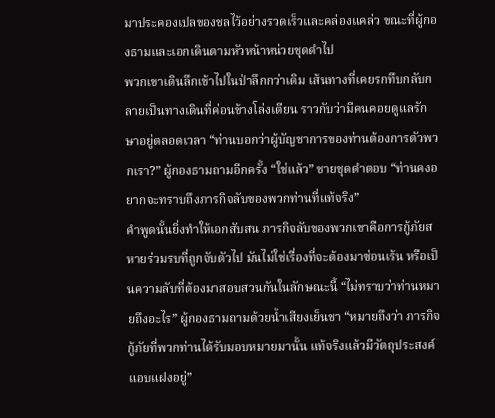มาประคองเปลของชลไว้อย่างรวดเร็วและคล่องแคล่ว ขณะที่ผู้กองธามและเอกเดินตามหัวหน้าหน่วยชุดดำไป
พวกเขาเดินลึกเข้าไปในป่าลึกกว่าเดิม เส้นทางที่เคยรกทึบกลับกลายเป็นทางเดินที่ค่อนข้างโล่งเตียน ราวกับว่ามีคนคอยดูแลรักษาอยู่ตลอดเวลา “ท่านบอกว่าผู้บัญชาการของท่านต้องการตัวพวกเรา?” ผู้กองธามถามอีกครั้ง “ใช่แล้ว” ชายชุดดำตอบ “ท่านคงอยากจะทราบถึงภารกิจลับของพวกท่านที่แท้จริง”
คำพูดนั้นยิ่งทำให้เอกสับสน ภารกิจลับของพวกเขาคือการกู้ภัยสหายร่วมรบที่ถูกจับตัวไป มันไม่ใช่เรื่องที่จะต้องมาซ่อนเร้น หรือเป็นความลับที่ต้องมาสอบสวนกันในลักษณะนี้ “ไม่ทราบว่าท่านหมายถึงอะไร” ผู้กองธามถามด้วยน้ำเสียงเย็นชา “หมายถึงว่า ภารกิจกู้ภัยที่พวกท่านได้รับมอบหมายมานั้น แท้จริงแล้วมีวัตถุประสงค์แอบแฝงอยู่”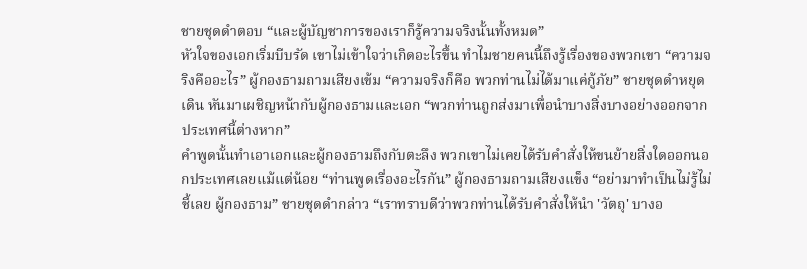ชายชุดดำตอบ “และผู้บัญชาการของเราก็รู้ความจริงนั้นทั้งหมด”
หัวใจของเอกเริ่มบีบรัด เขาไม่เข้าใจว่าเกิดอะไรขึ้น ทำไมชายคนนี้ถึงรู้เรื่องของพวกเขา “ความจริงคืออะไร” ผู้กองธามถามเสียงเข้ม “ความจริงก็คือ พวกท่านไม่ได้มาแค่กู้ภัย” ชายชุดดำหยุดเดิน หันมาเผชิญหน้ากับผู้กองธามและเอก “พวกท่านถูกส่งมาเพื่อนำบางสิ่งบางอย่างออกจากประเทศนี้ต่างหาก”
คำพูดนั้นทำเอาเอกและผู้กองธามถึงกับตะลึง พวกเขาไม่เคยได้รับคำสั่งให้ขนย้ายสิ่งใดออกนอกประเทศเลยแม้แต่น้อย “ท่านพูดเรื่องอะไรกัน” ผู้กองธามถามเสียงแข็ง “อย่ามาทำเป็นไม่รู้ไม่ชี้เลย ผู้กองธาม” ชายชุดดำกล่าว “เราทราบดีว่าพวกท่านได้รับคำสั่งให้นำ 'วัตถุ' บางอ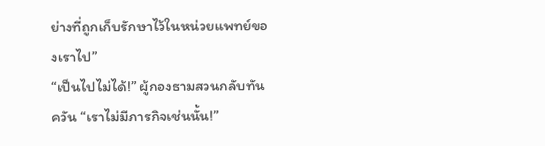ย่างที่ถูกเก็บรักษาไว้ในหน่วยแพทย์ของเราไป”
“เป็นไปไม่ได้!” ผู้กองธามสวนกลับทันควัน “เราไม่มีภารกิจเช่นนั้น!”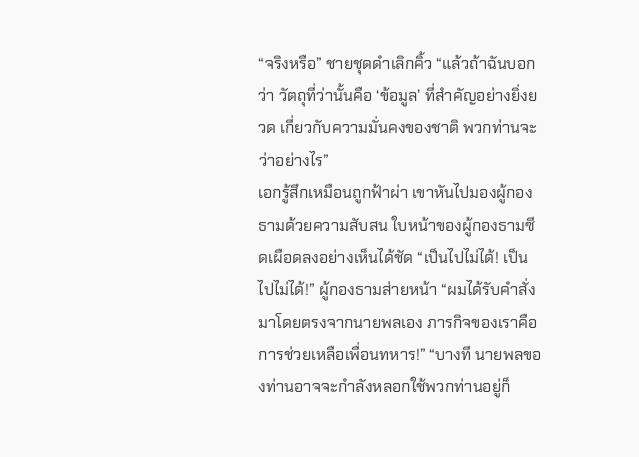“จริงหรือ” ชายชุดดำเลิกคิ้ว “แล้วถ้าฉันบอกว่า วัตถุที่ว่านั้นคือ ‘ข้อมูล’ ที่สำคัญอย่างยิ่งยวด เกี่ยวกับความมั่นคงของชาติ พวกท่านจะว่าอย่างไร”
เอกรู้สึกเหมือนถูกฟ้าผ่า เขาหันไปมองผู้กองธามด้วยความสับสน ใบหน้าของผู้กองธามซีดเผือดลงอย่างเห็นได้ชัด “เป็นไปไม่ได้! เป็นไปไม่ได้!” ผู้กองธามส่ายหน้า “ผมได้รับคำสั่งมาโดยตรงจากนายพลเอง ภารกิจของเราคือการช่วยเหลือเพื่อนทหาร!” “บางที นายพลของท่านอาจจะกำลังหลอกใช้พวกท่านอยู่ก็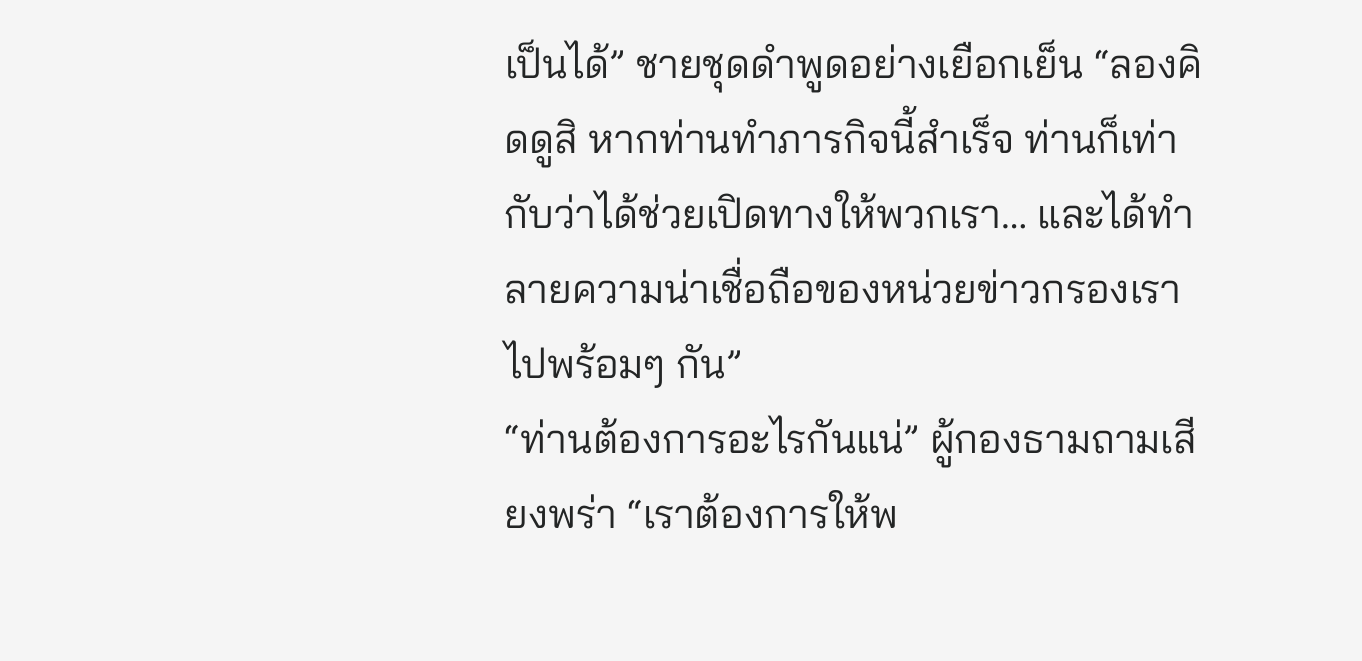เป็นได้” ชายชุดดำพูดอย่างเยือกเย็น “ลองคิดดูสิ หากท่านทำภารกิจนี้สำเร็จ ท่านก็เท่ากับว่าได้ช่วยเปิดทางให้พวกเรา… และได้ทำลายความน่าเชื่อถือของหน่วยข่าวกรองเราไปพร้อมๆ กัน”
“ท่านต้องการอะไรกันแน่” ผู้กองธามถามเสียงพร่า “เราต้องการให้พ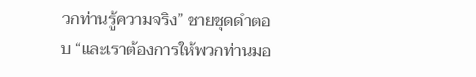วกท่านรู้ความจริง” ชายชุดดำตอบ “และเราต้องการให้พวกท่านมอ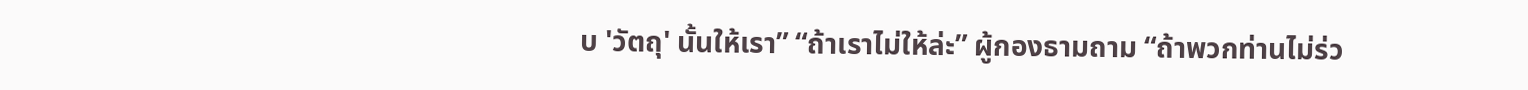บ 'วัตถุ' นั้นให้เรา” “ถ้าเราไม่ให้ล่ะ” ผู้กองธามถาม “ถ้าพวกท่านไม่ร่ว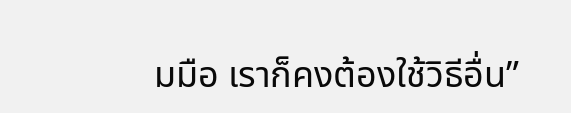มมือ เราก็คงต้องใช้วิธีอื่น”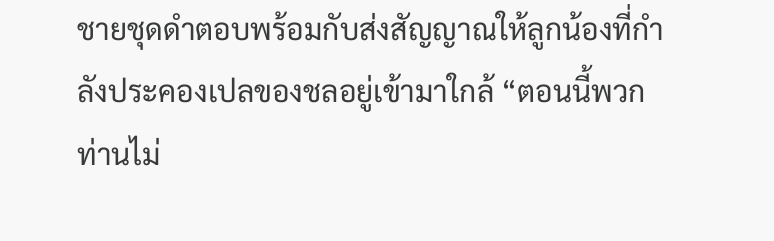ชายชุดดำตอบพร้อมกับส่งสัญญาณให้ลูกน้องที่กำลังประคองเปลของชลอยู่เข้ามาใกล้ “ตอนนี้พวกท่านไม่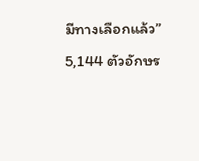มีทางเลือกแล้ว”
5,144 ตัวอักษร